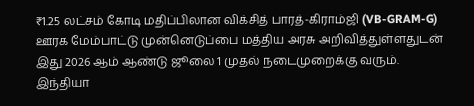₹1.25 லட்சம் கோடி மதிப்பிலான விக்சித் பாரத்-கிராம்ஜி (VB-GRAM-G) ஊரக மேம்பாட்டு முன்னெடுப்பை மத்திய அரசு அறிவித்துள்ளதுடன் இது 2026 ஆம் ஆண்டு ஜூலை 1 முதல் நடைமுறைக்கு வரும்.
இந்தியா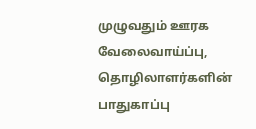முழுவதும் ஊரக வேலைவாய்ப்பு, தொழிலாளர்களின் பாதுகாப்பு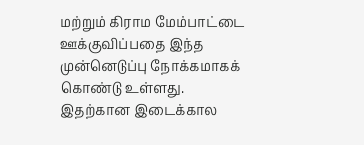மற்றும் கிராம மேம்பாட்டை ஊக்குவிப்பதை இந்த முன்னெடுப்பு நோக்கமாகக் கொண்டு உள்ளது.
இதற்கான இடைக்கால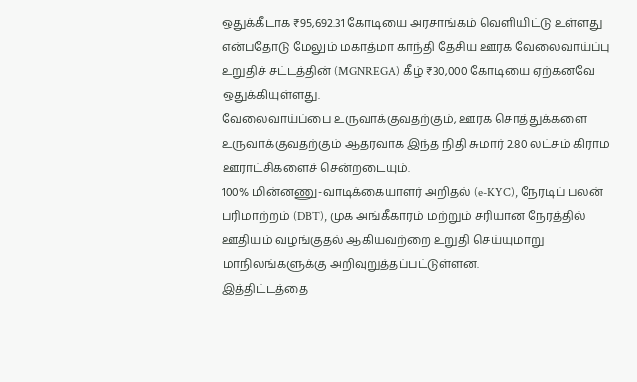ஒதுக்கீடாக ₹95,692.31 கோடியை அரசாங்கம் வெளியிட்டு உள்ளது என்பதோடு மேலும் மகாத்மா காந்தி தேசிய ஊரக வேலைவாய்ப்பு உறுதிச் சட்டத்தின் (MGNREGA) கீழ் ₹30,000 கோடியை ஏற்கனவே ஒதுக்கியுள்ளது.
வேலைவாய்ப்பை உருவாக்குவதற்கும், ஊரக சொத்துக்களை உருவாக்குவதற்கும் ஆதரவாக இந்த நிதி சுமார் 2.80 லட்சம் கிராம ஊராட்சிகளைச் சென்றடையும்.
100% மின்னணு-வாடிக்கையாளர் அறிதல் (e-KYC), நேரடிப் பலன் பரிமாற்றம் (DBT), முக அங்கீகாரம் மற்றும் சரியான நேரத்தில் ஊதியம் வழங்குதல் ஆகியவற்றை உறுதி செய்யுமாறு மாநிலங்களுக்கு அறிவுறுத்தப்பட்டுள்ளன.
இத்திட்டத்தை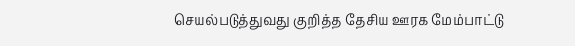செயல்படுத்துவது குறித்த தேசிய ஊரக மேம்பாட்டு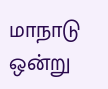மாநாடு ஒன்று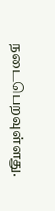நடைபெறவுள்ளது.